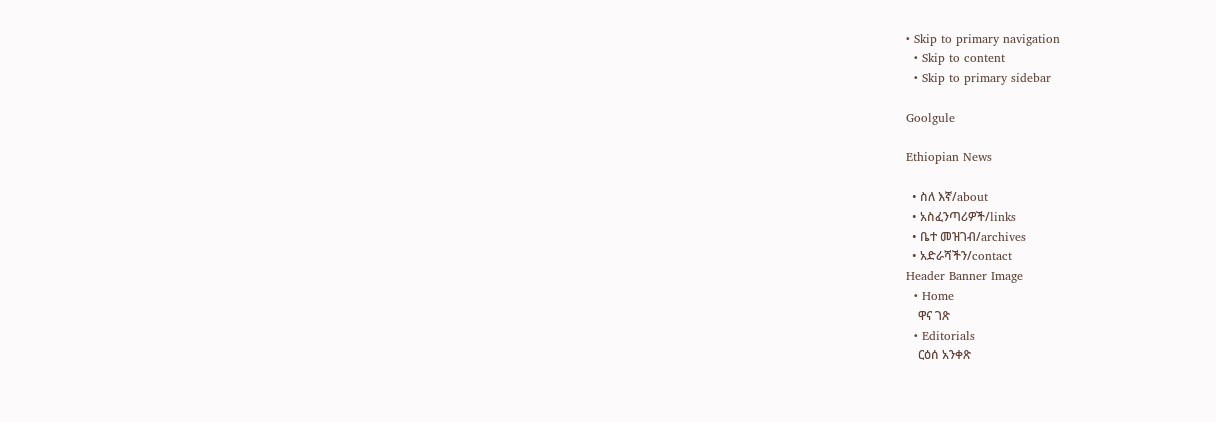• Skip to primary navigation
  • Skip to content
  • Skip to primary sidebar

Goolgule

Ethiopian News

  • ስለ እኛ/about
  • አስፈንጣሪዎች/links
  • ቤተ መዝገብ/archives
  • አድራሻችን/contact
Header Banner Image
  • Home
    ዋና ገጽ
  • Editorials
    ርዕሰ አንቀጽ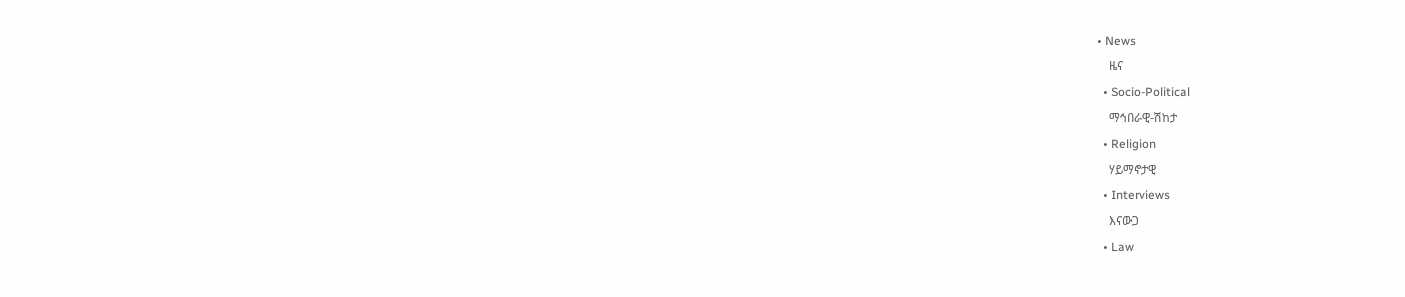• News
    ዜና
  • Socio-Political
    ማኅበራዊ-ሽከታ
  • Religion
    ሃይማኖታዊ
  • Interviews
    እናውጋ
  • Law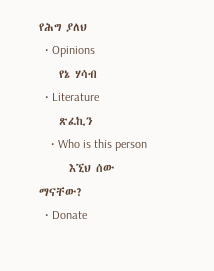የሕግ ያለህ
  • Opinions
    የኔ ሃሳብ
  • Literature
    ጽፈኪን
    • Who is this person
      እኚህ ሰው ማናቸው?
  • Donate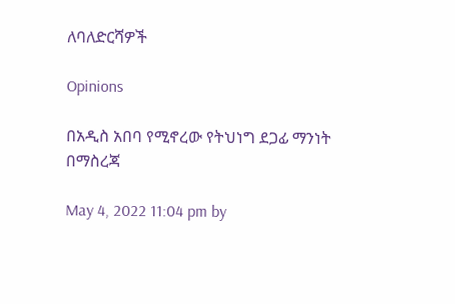ለባለድርሻዎች

Opinions

በአዲስ አበባ የሚኖረው የትህነግ ደጋፊ ማንነት በማስረጃ

May 4, 2022 11:04 pm by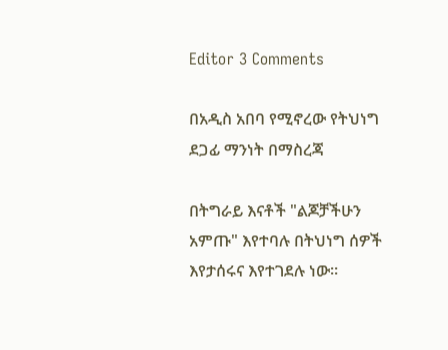Editor 3 Comments

በአዲስ አበባ የሚኖረው የትህነግ ደጋፊ ማንነት በማስረጃ

በትግራይ እናቶች "ልጆቻችሁን አምጡ" እየተባሉ በትህነግ ሰዎች እየታሰሩና እየተገደሉ ነው።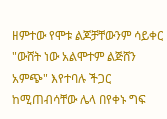ዘምተው የሞቱ ልጆቻቸውንም ሳይቀር "ውሸት ነው አልሞተም ልጅሸን አምጭ" እየተባሉ ችጋር ከሚጠብሳቸው ሌላ በየቀኑ ግፍ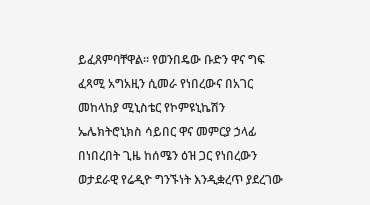ይፈጸምባቸዋል። የወንበዴው ቡድን ዋና ግፍ ፈጻሚ አግአዚን ሲመራ የነበረውና በአገር መከላከያ ሚኒስቴር የኮምዩኒኬሽን ኤሌክትሮኒክስ ሳይበር ዋና መምርያ ኃላፊ በነበረበት ጊዜ ከሰሜን ዕዝ ጋር የነበረውን ወታደራዊ የሬዲዮ ግንኙነት እንዲቋረጥ ያደረገው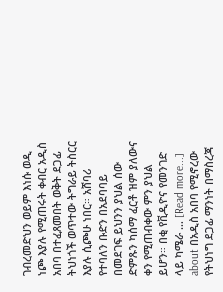ገብረመድህን ወይም እነሱ ወዲ ነጮ እያሉ የሚጠሩት ቀብር አዲስ አበባ በተፈጸመበት ወቅት ደጋፊ ትህነጎች ወጥተው ትግራይ ትስርር እያሉ ሲጮሁ ነበር። አሸባሪ የተባለን ቡድን በአደባባይ በመደገፍ ይህንን ያህል ሰው ድምጹን ካሰማ ፈርቶ ዝም ያለውና ቀን የሚጠብቀው ምን ያህል ይሆን። በቂ የቪዲዮና የመንገድ ላይ ካሜራ … [Read more...] about በአዲስ አበባ የሚኖረው የትህነግ ደጋፊ ማንነት በማስረጃ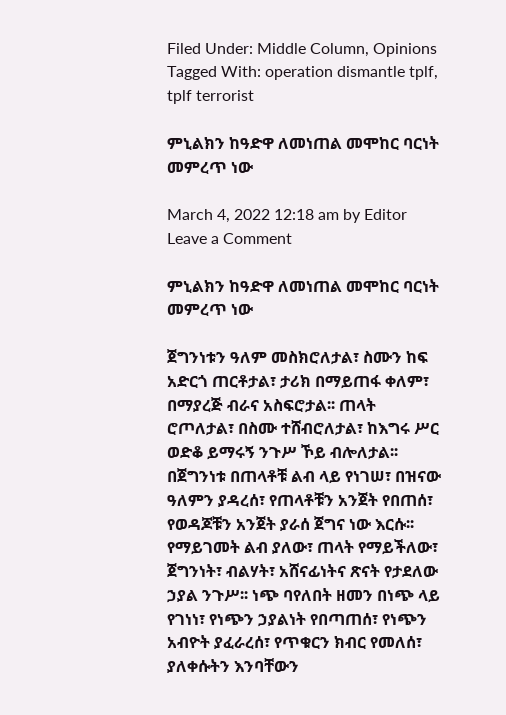Filed Under: Middle Column, Opinions Tagged With: operation dismantle tplf, tplf terrorist

ምኒልክን ከዓድዋ ለመነጠል መሞከር ባርነት መምረጥ ነው

March 4, 2022 12:18 am by Editor Leave a Comment

ምኒልክን ከዓድዋ ለመነጠል መሞከር ባርነት መምረጥ ነው

ጀግንነቱን ዓለም መስክሮለታል፣ ስሙን ከፍ አድርጎ ጠርቶታል፣ ታሪክ በማይጠፋ ቀለም፣ በማያረጅ ብራና አስፍሮታል፡፡ ጠላት ሮጦለታል፣ በስሙ ተሸብሮለታል፣ ከእግሩ ሥር ወድቆ ይማሩኝ ንጉሥ ኾይ ብሎለታል፡፡ በጀግንነቱ በጠላቶቹ ልብ ላይ የነገሠ፣ በዝናው ዓለምን ያዳረሰ፣ የጠላቶቹን አንጀት የበጠሰ፣ የወዳጆቹን አንጀት ያራሰ ጀግና ነው እርሱ፡፡ የማይገመት ልብ ያለው፣ ጠላት የማይችለው፣ ጀግንነት፣ ብልሃት፣ አሸናፊነትና ጽናት የታደለው ኃያል ንጉሥ፡፡ ነጭ ባየለበት ዘመን በነጭ ላይ የገነነ፣ የነጭን ኃያልነት የበጣጠሰ፣ የነጭን አብዮት ያፈራረሰ፣ የጥቁርን ክብር የመለሰ፣ ያለቀሱትን እንባቸውን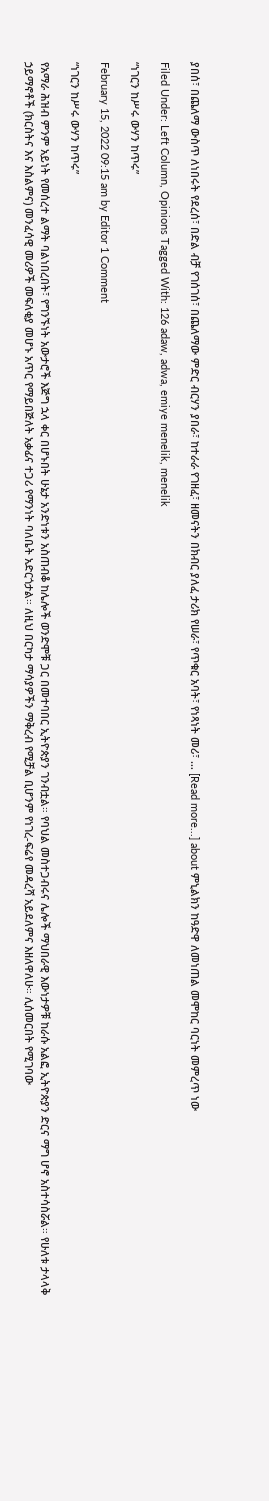ያበሰ፣ በጨለማ ውስጥ ለነበሩት የደረሰ፣ በድል ብቻ የገሰገሰ፣ በጨለማው ምድር ብርሃን ያበራ፣ ከተራራ የገዘፈ፣ ዘመናትን በክብር ያለፈ ታሪክ የሠራ፣ የጥቁር አባት፣ የነጻነት መሪ፣ … [Read more...] about ምኒልክን ከዓድዋ ለመነጠል መሞከር ባርነት መምረጥ ነው

Filed Under: Left Column, Opinions Tagged With: 126 adaw, adwa, emiye menelik, menelik

“ነገርን ከሥሩ ውሃን ከጥሩ”

February 15, 2022 09:15 am by Editor 1 Comment

“ነገርን ከሥሩ ውሃን ከጥሩ”

የአማራ ሕዝብ ምንም አይነት የመሰረተ ልማት ባልነበረበት፣ የግንኙነት አውታሮች እጅግ ኋላ ቀር በሆኑበት ሁኔታ አንድነቱን አስጠብቆ ከሌሎች ወንድሞቹ ጋር በመተባበር ኢትዮጵያን ገንብቷል። የባህል መስተጋብሩና ሌሎች ማህበራዊ እውነታዎቹ ከራሱ አልፎ ኢትዮጵያን ድርና ማግ ሆኖ አስተሳስሯል። የሁለቱ ታላላቅ ኃይማኖቶች (ክርስትና እና እስልምና) መንፈሳዊ መሪዎች መፍለቂያ መሆኑ አጥር የማይበጅለት አቃፊና ተጋሪ የማንነት ባለቤት አድርጎታል። ለዚህ በርካታ ማሳያዎችን ማቅረብ የሚቻል ቢሆንም የነገረ-ፍሬየ መዳረሻ አይደለምና እዘለዋለሁ። ሊሰመርበት የሚገባው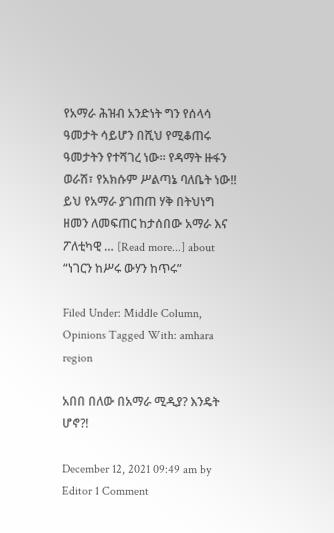የአማራ ሕዝብ አንድነት ግን የሰላሳ ዓመታት ሳይሆን በሺህ የሚቆጠሩ ዓመታትን የተሻገረ ነው። የዳማት ዙፋን ወራሽ፣ የአክሱም ሥልጣኔ ባለቤት ነው!! ይህ የአማራ ያገጠጠ ሃቅ በትህነግ ዘመን ለመፍጠር ከታሰበው አማራ እና ፖለቲካዊ … [Read more...] about “ነገርን ከሥሩ ውሃን ከጥሩ”

Filed Under: Middle Column, Opinions Tagged With: amhara region

አበበ በለው በአማራ ሚዲያ? እንዴት ሆኖ?!

December 12, 2021 09:49 am by Editor 1 Comment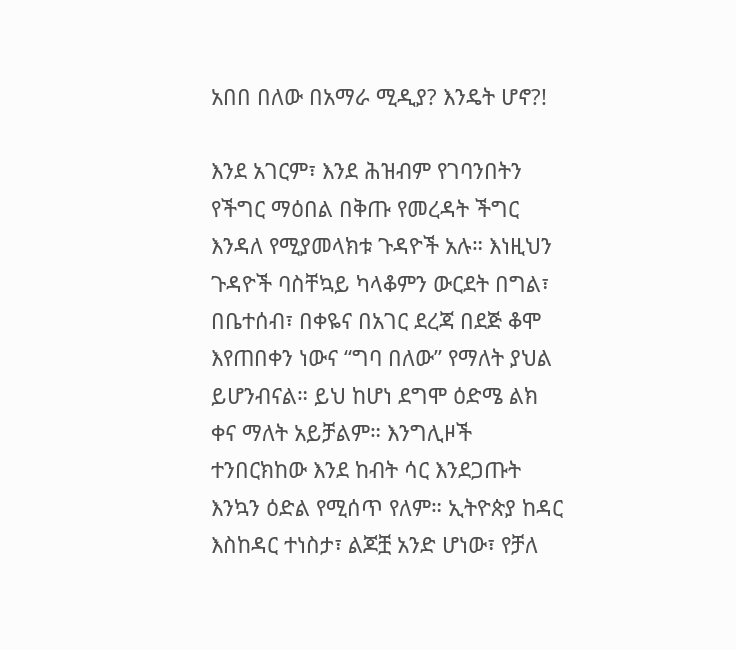አበበ በለው በአማራ ሚዲያ? እንዴት ሆኖ?!

እንደ አገርም፣ እንደ ሕዝብም የገባንበትን የችግር ማዕበል በቅጡ የመረዳት ችግር እንዳለ የሚያመላክቱ ጉዳዮች አሉ። እነዚህን ጉዳዮች ባስቸኳይ ካላቆምን ውርደት በግል፣ በቤተሰብ፣ በቀዬና በአገር ደረጃ በደጅ ቆሞ እየጠበቀን ነውና “ግባ በለው” የማለት ያህል ይሆንብናል። ይህ ከሆነ ደግሞ ዕድሜ ልክ ቀና ማለት አይቻልም። እንግሊዞች ተንበርክከው እንደ ከብት ሳር እንደጋጡት እንኳን ዕድል የሚሰጥ የለም። ኢትዮጵያ ከዳር እስከዳር ተነስታ፣ ልጆቿ አንድ ሆነው፣ የቻለ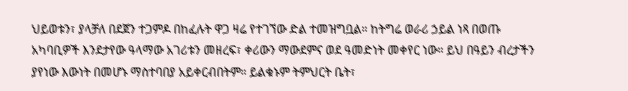ህይወቱን፣ ያላቻለ በደጀን ተጋምዶ በከፈሉት ዋጋ ዛሬ የተገኘው ድል ተመዝግቧል። ከትግሬ ወራሪ ኃይል ነጻ በወጡ አካባቢዎች እንደታየው ዓላማው አገሪቱን መዘረፍ፣ ቀሪውን ማውደምና ወደ ዓመድነት መቀየር ነው። ይህ በዓይን ብረታችን ያየነው እውነት በመሆኑ ማስተባበያ አይቀርብበትም። ይልቁኑም ትምህርት ቤት፣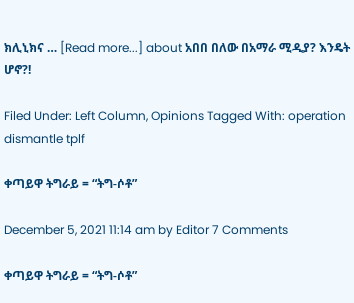ክሊኒክና … [Read more...] about አበበ በለው በአማራ ሚዲያ? እንዴት ሆኖ?!

Filed Under: Left Column, Opinions Tagged With: operation dismantle tplf

ቀጣይዋ ትግራይ = “ትግ-ሶቶ”

December 5, 2021 11:14 am by Editor 7 Comments

ቀጣይዋ ትግራይ = “ትግ-ሶቶ”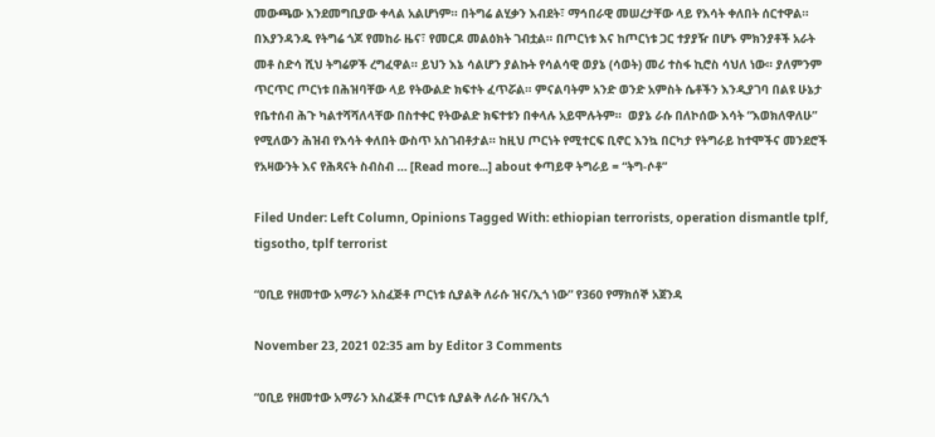መውጫው እንደመግቢያው ቀላል አልሆነም። በትግሬ ልሂቃን እብደት፣ ማኅበራዊ መሠረታቸው ላይ የእሳት ቀለበት ሰርተዋል። በእያንዳንዱ የትግሬ ጎጆ የመከራ ዜና፣ የመርዶ መልዕክት ገብቷል። በጦርነቱ እና ከጦርነቱ ጋር ተያያዥ በሆኑ ምክንያቶች አራት መቶ ስድሳ ሺህ ትግሬዎች ረግፈዋል። ይህን እኔ ሳልሆን ያልኩት የሳልሳዊ ወያኔ (ሳወት) መሪ ተስፋ ኪሮስ ሳህለ ነው። ያለምንም ጥርጥር ጦርነቱ በሕዝባቸው ላይ የትውልድ ክፍተት ፈጥሯል። ምናልባትም አንድ ወንድ አምስት ሴቶችን እንዲያገባ በልዩ ሁኔታ የቤተሰብ ሕጉ ካልተሻሻለላቸው በስተቀር የትውልድ ክፍተቱን በቀላሉ አይሞሉትም።  ወያኔ ራሱ በለኮሰው እሳት “እወክለዋለሁ” የሚለውን ሕዝብ የእሳት ቀለበት ውስጥ አስገብቶታል። ከዚህ ጦርነት የሚተርፍ ቢኖር እንኳ በርካታ የትግራይ ከተሞችና መንደሮች የአዛውንት እና የሕጻናት ስብስብ … [Read more...] about ቀጣይዋ ትግራይ = “ትግ-ሶቶ”

Filed Under: Left Column, Opinions Tagged With: ethiopian terrorists, operation dismantle tplf, tigsotho, tplf terrorist

“ዐቢይ የዘመተው አማራን አስፈጅቶ ጦርነቱ ሲያልቅ ለራሱ ዝና/ኢጎ ነው” የ360 የማክሰኞ አጀንዳ

November 23, 2021 02:35 am by Editor 3 Comments

“ዐቢይ የዘመተው አማራን አስፈጅቶ ጦርነቱ ሲያልቅ ለራሱ ዝና/ኢጎ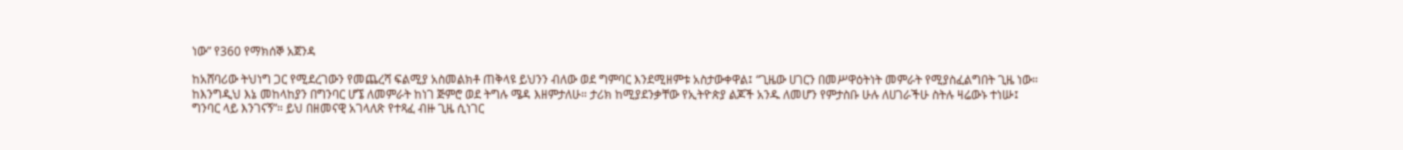ነው” የ360 የማክሰኞ አጀንዳ

ከአሸባሪው ትህነግ ጋር የሚደረገውን የመጨረሻ ፍልሚያ አስመልክቶ ጠቅላዩ ይህንን ብለው ወደ ግምባር እንደሚዘምቱ አስታውቀዋል፤ “ጊዜው ሀገርን በመሥዋዕትነት መምራት የሚያስፈልግበት ጊዜ ነው። ከእንግዲህ እኔ መከላከያን በግንባር ሆኜ ለመምራት ከነገ ጅምሮ ወደ ትግሉ ሜዳ እዘምታለሁ። ታሪክ ከሚያደንቃቸው የኢትዮጵያ ልጆች አንዱ ለመሆን የምታስቡ ሁሉ ለሀገራችሁ ስትሉ ዛሬውኑ ተነሡ፤ ግንባር ላይ እንገናኝ”። ይህ በዘመናዊ አገላለጽ የተጻፈ ብዙ ጊዜ ሲነገር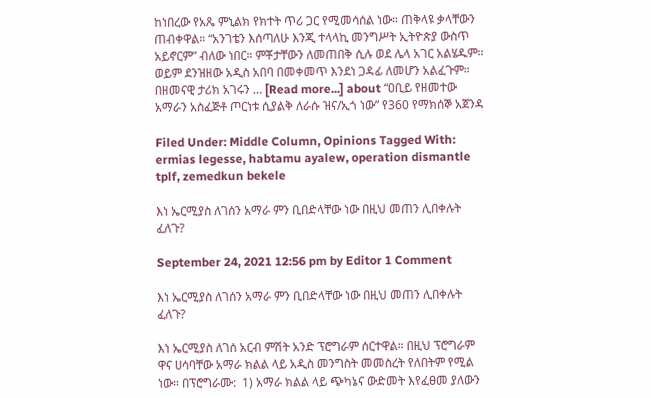ከነበረው የአጼ ምኒልክ የክተት ጥሪ ጋር የሚመሳሰል ነው። ጠቅላዩ ቃላቸውን ጠብቀዋል። “አንገቴን እሰጣለሁ እንጂ ተላላኪ መንግሥት ኢትዮጵያ ውስጥ አይኖርም” ብለው ነበር። ምቾታቸውን ለመጠበቅ ሲሉ ወደ ሌላ አገር አልሄዱም። ወይም ደንዝዘው አዲስ አበባ በመቀመጥ እንደነ ጋዳፊ ለመሆን አልፈጉም። በዘመናዊ ታሪክ አገሩን … [Read more...] about “ዐቢይ የዘመተው አማራን አስፈጅቶ ጦርነቱ ሲያልቅ ለራሱ ዝና/ኢጎ ነው” የ360 የማክሰኞ አጀንዳ

Filed Under: Middle Column, Opinions Tagged With: ermias legesse, habtamu ayalew, operation dismantle tplf, zemedkun bekele

እነ ኤርሚያስ ለገሰን አማራ ምን ቢበድላቸው ነው በዚህ መጠን ሊበቀሉት ፈለጉ?

September 24, 2021 12:56 pm by Editor 1 Comment

እነ ኤርሚያስ ለገሰን አማራ ምን ቢበድላቸው ነው በዚህ መጠን ሊበቀሉት ፈለጉ?

እነ ኤርሚያስ ለገሰ አርብ ምሽት አንድ ፕሮግራም ሰርተዋል። በዚህ ፕሮግራም ዋና ሀሳባቸው አማራ ክልል ላይ አዲስ መንግስት መመስረት የለበትም የሚል ነው። በፕሮግራሙ:  1) አማራ ክልል ላይ ጭካኔና ውድመት እየፈፀመ ያለውን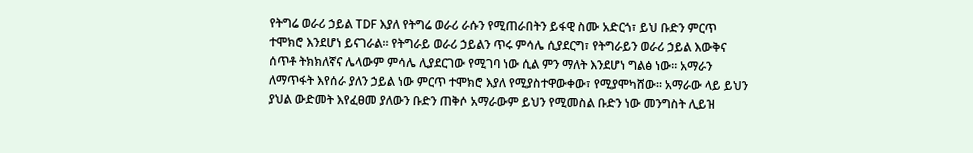የትግሬ ወራሪ ኃይል TDF እያለ የትግሬ ወራሪ ራሱን የሚጠራበትን ይፋዊ ስሙ አድርጎ፣ ይህ ቡድን ምርጥ ተሞክሮ እንደሆነ ይናገራል። የትግራይ ወራሪ ኃይልን ጥሩ ምሳሌ ሲያደርግ፣ የትግራይን ወራሪ ኃይል እውቅና ሰጥቶ ትክክለኛና ሌላውም ምሳሌ ሊያደርገው የሚገባ ነው ሲል ምን ማለት እንደሆነ ግልፅ ነው። አማራን ለማጥፋት እየሰራ ያለን ኃይል ነው ምርጥ ተሞክሮ እያለ የሚያስተዋውቀው፣ የሚያሞካሸው። አማራው ላይ ይህን ያህል ውድመት እየፈፀመ ያለውን ቡድን ጠቅሶ አማራውም ይህን የሚመስል ቡድን ነው መንግስት ሊይዝ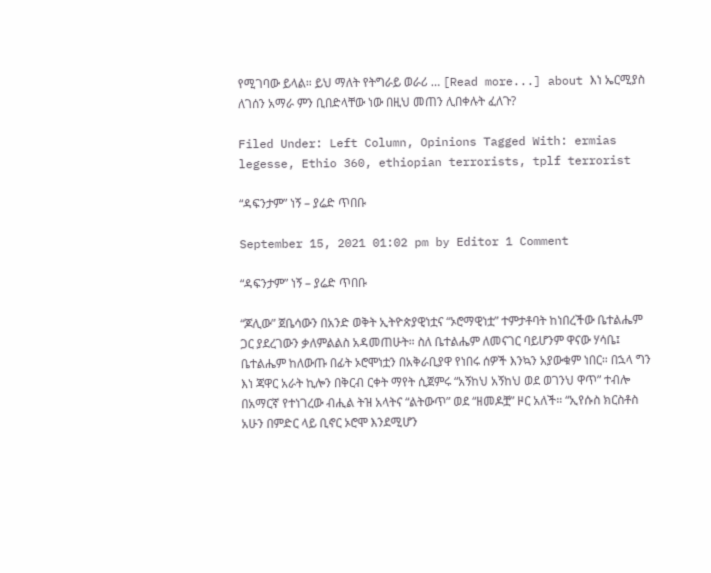የሚገባው ይላል። ይህ ማለት የትግራይ ወራሪ … [Read more...] about እነ ኤርሚያስ ለገሰን አማራ ምን ቢበድላቸው ነው በዚህ መጠን ሊበቀሉት ፈለጉ?

Filed Under: Left Column, Opinions Tagged With: ermias legesse, Ethio 360, ethiopian terrorists, tplf terrorist

“ዳፍንታም” ነኝ – ያሬድ ጥበቡ

September 15, 2021 01:02 pm by Editor 1 Comment

“ዳፍንታም” ነኝ – ያሬድ ጥበቡ

“ጆሊው” ጀቤሳውን በአንድ ወቅት ኢትዮጵያዊነቷና “ኦሮማዊነቷ” ተምታቶባት ከነበረችው ቤተልሔም ጋር ያደረገውን ቃለምልልስ አዳመጠሁት። ስለ ቤተልሔም ለመናገር ባይሆንም ዋናው ሃሳቤ፤ ቤተልሔም ከለውጡ በፊት ኦሮሞነቷን በአቅራቢያዋ የነበሩ ሰዎች እንኳን አያውቁም ነበር። በኋላ ግን እነ ጃዋር አራት ኪሎን በቅርብ ርቀት ማየት ሲጀምሩ “አኝከህ አኝከህ ወደ ወገንህ ዋጥ” ተብሎ በአማርኛ የተነገረው ብሒል ትዝ አላትና “ልትውጥ” ወደ “ዘመዶቿ” ዞር አለች። “ኢየሱስ ክርስቶስ አሁን በምድር ላይ ቢኖር ኦሮሞ እንደሚሆን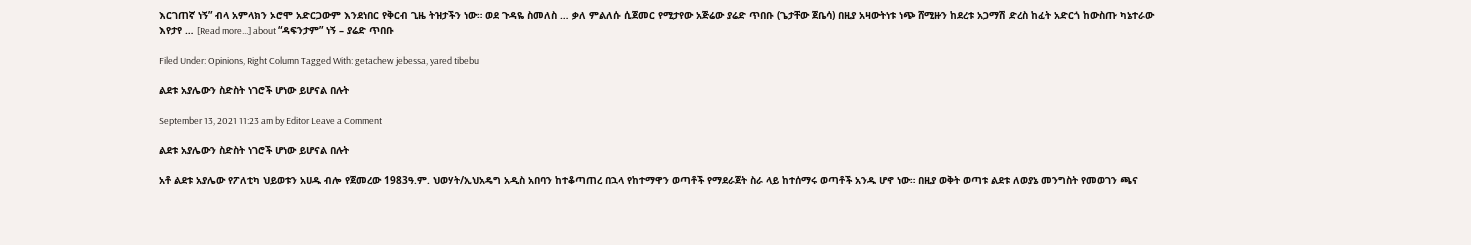እርገጠኛ ነኝ” ብላ አምላክን ኦሮሞ አድርጋውም እንደነበር የቅርብ ጊዜ ትዝታችን ነው። ወደ ጉዳዬ ስመለስ … ቃለ ምልለሱ ሲጀመር የሚታየው አጅሬው ያሬድ ጥበቡ (ጌታቸው ጀቤሳ) በዚያ አዛውትነቱ ነጭ ሸሚዙን ከደረቱ አጋማሽ ድረስ ከፈት አድርጎ ከውስጡ ካኔተራው እየታየ … [Read more...] about “ዳፍንታም” ነኝ – ያሬድ ጥበቡ

Filed Under: Opinions, Right Column Tagged With: getachew jebessa, yared tibebu

ልደቱ አያሌውን ስድስት ነገሮች ሆነው ይሆናል በሉት

September 13, 2021 11:23 am by Editor Leave a Comment

ልደቱ አያሌውን ስድስት ነገሮች ሆነው ይሆናል በሉት

አቶ ልደቱ አያሌው የፖለቲካ ህይወቱን አሀዱ ብሎ የጀመረው 1983ዓ.ም. ህወሃት/ኢህአዴግ አዲስ አበባን ከተቆጣጠረ በኋላ የከተማዋን ወጣቶች የማደራጀት ስራ ላይ ከተሰማሩ ወጣቶች አንዱ ሆኖ ነው። በዚያ ወቅት ወጣቱ ልደቱ ለወያኔ መንግስት የመወገን ጫና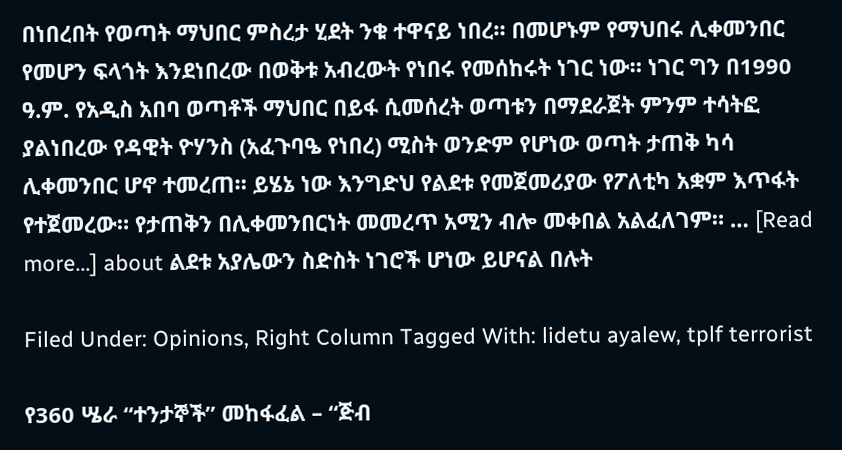በነበረበት የወጣት ማህበር ምስረታ ሂደት ንቁ ተዋናይ ነበረ። በመሆኑም የማህበሩ ሊቀመንበር የመሆን ፍላጎት እንደነበረው በወቅቱ አብረውት የነበሩ የመሰከሩት ነገር ነው። ነገር ግን በ1990 ዓ.ም. የአዲስ አበባ ወጣቶች ማህበር በይፋ ሲመሰረት ወጣቱን በማደራጀት ምንም ተሳትፎ ያልነበረው የዳዊት ዮሃንስ (አፈጉባዔ የነበረ) ሚስት ወንድም የሆነው ወጣት ታጠቅ ካሳ ሊቀመንበር ሆኖ ተመረጠ። ይሄኔ ነው እንግድህ የልደቱ የመጀመሪያው የፖለቲካ አቋም እጥፋት የተጀመረው። የታጠቅን በሊቀመንበርነት መመረጥ አሚን ብሎ መቀበል አልፈለገም። … [Read more...] about ልደቱ አያሌውን ስድስት ነገሮች ሆነው ይሆናል በሉት

Filed Under: Opinions, Right Column Tagged With: lidetu ayalew, tplf terrorist

የ360 ሤራ “ተንታኞች” መከፋፈል – “ጅብ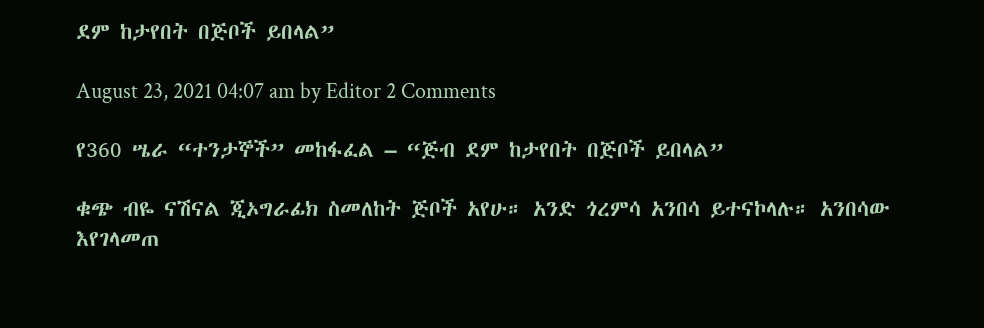ደም ከታየበት በጅቦች ይበላል”

August 23, 2021 04:07 am by Editor 2 Comments

የ360 ሤራ “ተንታኞች” መከፋፈል – “ጅብ ደም ከታየበት በጅቦች ይበላል”

ቁጭ ብዬ ናሽናል ጂኦግራፊክ ስመለከት ጅቦች አየሁ። አንድ ጎረምሳ አንበሳ ይተናኮላሉ። አንበሳው እየገላመጠ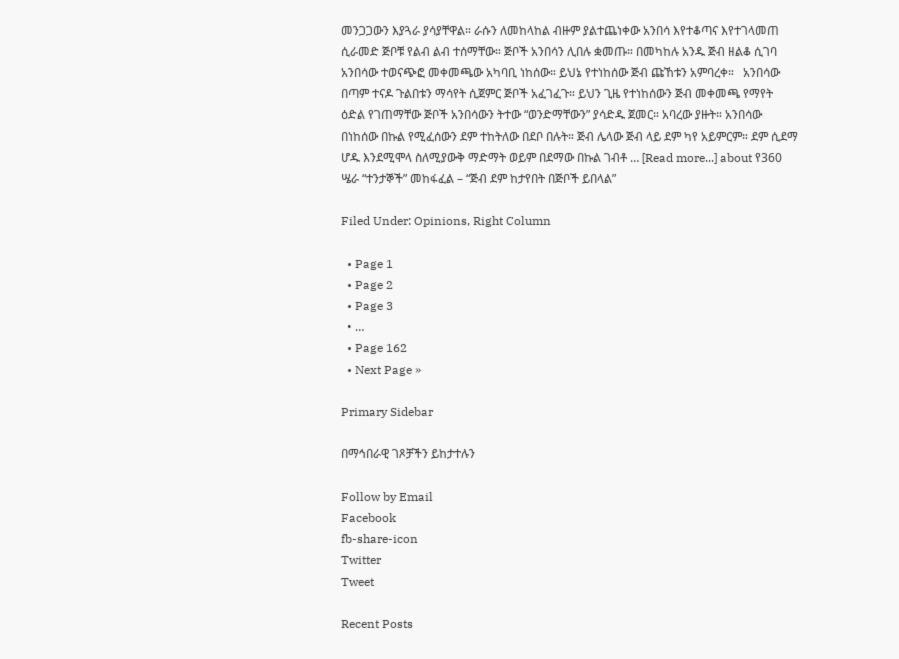መንጋጋውን እያጓራ ያሳያቸዋል። ራሱን ለመከላከል ብዙም ያልተጨነቀው አንበሳ እየተቆጣና እየተገላመጠ ሲራመድ ጅቦቹ የልብ ልብ ተሰማቸው። ጅቦች አንበሳን ሊበሉ ቋመጡ። በመካከሉ አንዱ ጅብ ዘልቆ ሲገባ አንበሳው ተወናጭፎ መቀመጫው አካባቢ ነከሰው። ይህኔ የተነከሰው ጅብ ጩኸቱን አምባረቀ።   አንበሳው በጣም ተናዶ ጉልበቱን ማሳየት ሲጀምር ጅቦች አፈገፈጉ። ይህን ጊዜ የተነከሰውን ጅብ መቀመጫ የማየት ዕድል የገጠማቸው ጅቦች አንበሳውን ትተው “ወንድማቸውን” ያሳድዱ ጀመር። አባረው ያዙት። አንበሳው በነከሰው በኩል የሚፈሰውን ደም ተከትለው በደቦ በሉት። ጅብ ሌላው ጅብ ላይ ደም ካየ አይምርም። ደም ሲደማ ሆዱ እንደሚሞላ ስለሚያውቅ ማድማት ወይም በደማው በኩል ገብቶ … [Read more...] about የ360 ሤራ “ተንታኞች” መከፋፈል – “ጅብ ደም ከታየበት በጅቦች ይበላል”

Filed Under: Opinions, Right Column

  • Page 1
  • Page 2
  • Page 3
  • …
  • Page 162
  • Next Page »

Primary Sidebar

በማኅበራዊ ገጾቻችን ይከታተሉን

Follow by Email
Facebook
fb-share-icon
Twitter
Tweet

Recent Posts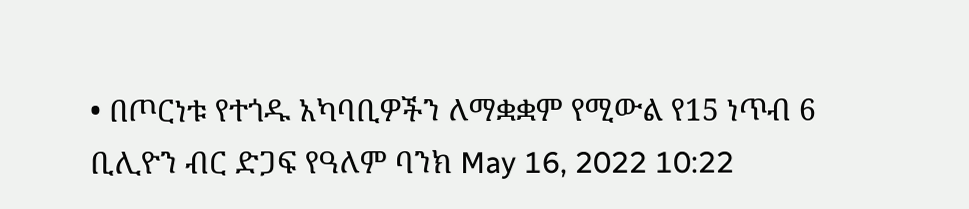• በጦርነቱ የተጎዱ አካባቢዎችን ለማቋቋም የሚውል የ15 ነጥብ 6 ቢሊዮን ብር ድጋፍ የዓለም ባንክ May 16, 2022 10:22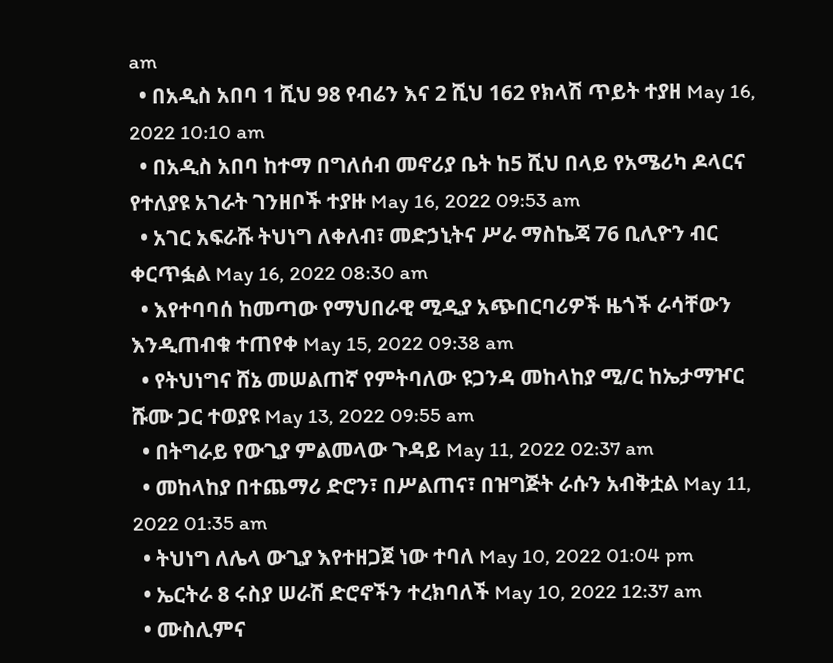am
  • በአዲስ አበባ 1 ሺህ 98 የብሬን እና 2 ሺህ 162 የክላሽ ጥይት ተያዘ May 16, 2022 10:10 am
  • በአዲስ አበባ ከተማ በግለሰብ መኖሪያ ቤት ከ5 ሺህ በላይ የአሜሪካ ዶላርና የተለያዩ አገራት ገንዘቦች ተያዙ May 16, 2022 09:53 am
  • አገር አፍራሹ ትህነግ ለቀለብ፣ መድኃኒትና ሥራ ማስኬጃ 76 ቢሊዮን ብር ቀርጥፏል May 16, 2022 08:30 am
  • እየተባባሰ ከመጣው የማህበራዊ ሚዲያ አጭበርባሪዎች ዜጎች ራሳቸውን እንዲጠብቁ ተጠየቀ May 15, 2022 09:38 am
  • የትህነግና ሸኔ መሠልጠኛ የምትባለው ዩጋንዳ መከላከያ ሚ/ር ከኤታማዦር ሹሙ ጋር ተወያዩ May 13, 2022 09:55 am
  • በትግራይ የውጊያ ምልመላው ጉዳይ May 11, 2022 02:37 am
  • መከላከያ በተጨማሪ ድሮን፣ በሥልጠና፣ በዝግጅት ራሱን አብቅቷል May 11, 2022 01:35 am
  • ትህነግ ለሌላ ውጊያ እየተዘጋጀ ነው ተባለ May 10, 2022 01:04 pm
  • ኤርትራ 8 ሩስያ ሠራሽ ድሮኖችን ተረክባለች May 10, 2022 12:37 am
  • ሙስሊምና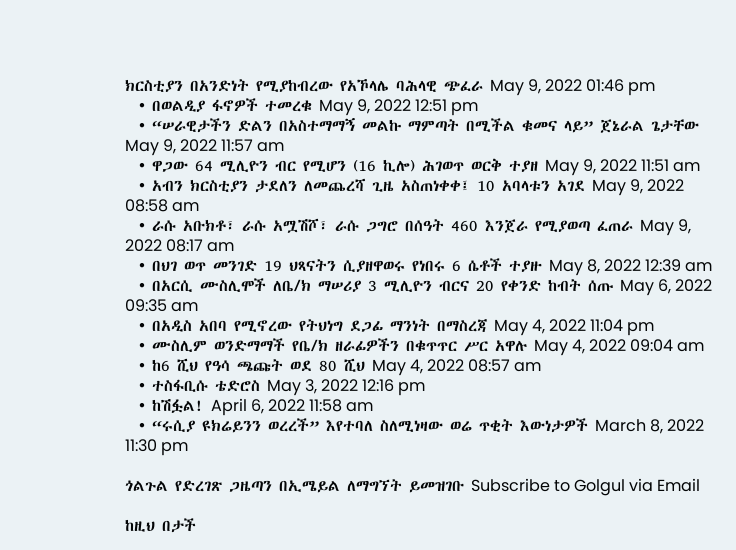ክርስቲያን በአንድነት የሚያከብረው የአኾላሌ ባሕላዊ ጭፈራ May 9, 2022 01:46 pm
  • በወልዲያ ፋኖዎች ተመረቁ May 9, 2022 12:51 pm
  • “ሠራዊታችን ድልን በአስተማማኝ መልኩ ማምጣት በሚችል ቁመና ላይ” ጀኔራል ጌታቸው May 9, 2022 11:57 am
  • ዋጋው 64 ሚሊዮን ብር የሚሆን (16 ኪሎ) ሕገወጥ ወርቅ ተያዘ May 9, 2022 11:51 am
  • አብን ክርስቲያን ታደለን ለመጨረሻ ጊዜ አስጠነቀቀ፤ 10 አባላቱን አገደ May 9, 2022 08:58 am
  • ራሱ አቡክቶ፣ ራሱ አሟሽሾ፣ ራሱ ጋግሮ በሰዓት 460 እንጀራ የሚያወጣ ፈጠራ May 9, 2022 08:17 am
  • በህገ ወጥ መንገድ 19 ህጻናትን ሲያዘዋወሩ የነበሩ 6 ሴቶች ተያዙ May 8, 2022 12:39 am
  • በአርሲ ሙስሊሞች ለቤ/ክ ማሠሪያ 3 ሚሊዮን ብርና 20 የቀንድ ከብት ሰጡ May 6, 2022 09:35 am
  • በአዲስ አበባ የሚኖረው የትህነግ ደጋፊ ማንነት በማስረጃ May 4, 2022 11:04 pm
  • ሙስሊም ወንድማማች የቤ/ክ ዘራፊዎችን በቁጥጥር ሥር አዋሉ May 4, 2022 09:04 am
  • ከ6 ሺህ የዓሳ ጫጩት ወደ 80 ሺህ May 4, 2022 08:57 am
  • ተስፋቢሱ ቴድሮስ May 3, 2022 12:16 pm
  • ከሽፏል! April 6, 2022 11:58 am
  • “ሩሲያ ዩክሬይንን ወረረች” እየተባለ ስለሚነዛው ወሬ ጥቂት እውነታዎች March 8, 2022 11:30 pm

ጎልጉል የድረገጽ ጋዜጣን በኢሜይል ለማግኘት ይመዝገቡ Subscribe to Golgul via Email

ከዚህ በታች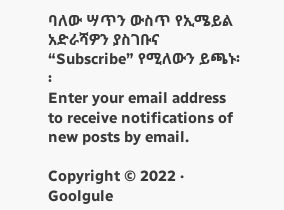ባለው ሣጥን ውስጥ የኢሜይል አድራሻዎን ያስገቡና “Subscribe” የሚለውን ይጫኑ፡፡
Enter your email address to receive notifications of new posts by email.

Copyright © 2022 · Goolgule